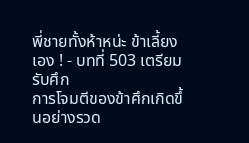พี่ชายทั้งห้าหน่ะ ข้าเลี้ยงเอง ! - บทที่ 503 เตรียมรับศึก
การโจมตีของข้าศึกเกิดขึ้นอย่างรวด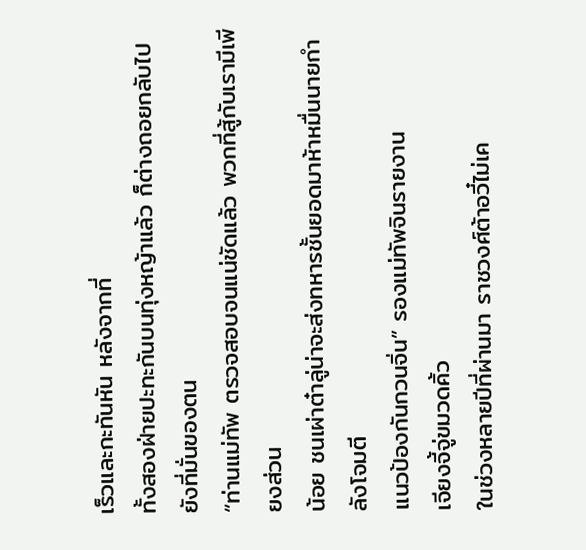เร็วและกะทันหัน หลังจากที่
ทั้งสองฝ่ายปะทะกันบนทุ่งหญ้าแล้ว ก็ต่างถอยกลับไปยังที่มั่นของตน
“ท่านแม่ทัพ ตรวจสอบจนแน่ชัดแล้ว พวกที่สู้กับเรามีเพียงส่วน
น้อย ชนเผ่าต๋าลู่น่าจะส่งทหารชั้นยอดมาห้าหมื่นนายกำลังโจมตี
แนวป้องกันกวนจิ่น” รองแม่ทัพจินรายงาน
เจียงจี้จู่ขมวดคิ้ว
ในช่วงหลายปีที่ผ่านมา ราชวงศ์ต้าอวี๋ไม่เค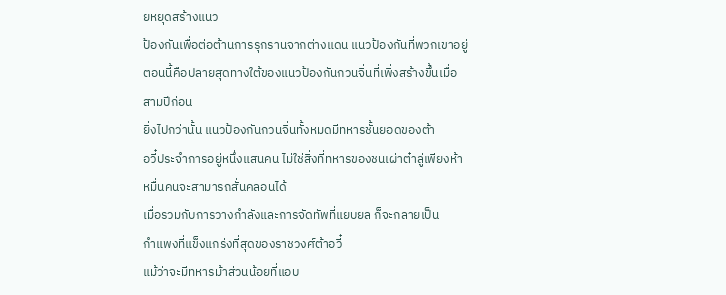ยหยุดสร้างแนว
ป้องกันเพื่อต่อต้านการรุกรานจากต่างแดน แนวป้องกันที่พวกเขาอยู่
ตอนนี้คือปลายสุดทางใต้ของแนวป้องกันกวนจิ่นที่เพิ่งสร้างขึ้นเมื่อ
สามปีก่อน
ยิ่งไปกว่านั้น แนวป้องกันกวนจิ่นทั้งหมดมีทหารชั้นยอดของต้า
อวี๋ประจำการอยู่หนึ่งแสนคน ไม่ใช่สิ่งที่ทหารของชนเผ่าต๋าลู่เพียงห้า
หมื่นคนจะสามารถสั่นคลอนได้
เมื่อรวมกับการวางกำลังและการจัดทัพที่แยบยล ก็จะกลายเป็น
กำแพงที่แข็งแกร่งที่สุดของราชวงศ์ต้าอวี๋
แม้ว่าจะมีทหารม้าส่วนน้อยที่แอบ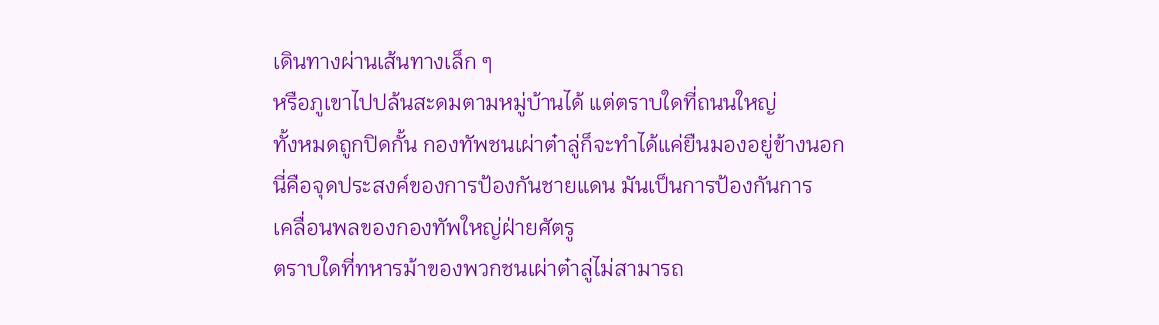เดินทางผ่านเส้นทางเล็ก ๆ
หรือภูเขาไปปล้นสะดมตามหมู่บ้านได้ แต่ตราบใดที่ถนนใหญ่
ทั้งหมดถูกปิดกั้น กองทัพชนเผ่าต๋าลู่ก็จะทำได้แค่ยืนมองอยู่ข้างนอก
นี่คือจุดประสงค์ของการป้องกันชายแดน มันเป็นการป้องกันการ
เคลื่อนพลของกองทัพใหญ่ฝ่ายศัตรู
ตราบใดที่ทหารม้าของพวกชนเผ่าต๋าลู่ไม่สามารถ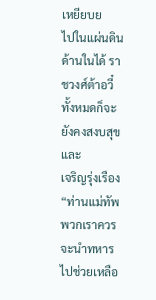เหยียบย
ไปในแผ่นดินด้านในได้ ราชวงศ์ต้าอวี๋ทั้งหมดก็จะยังคงสงบสุขและ
เจริญรุ่งเรือง
“ท่านแม่ทัพ พวกเราควรจะนำทหารไปช่วยเหลือ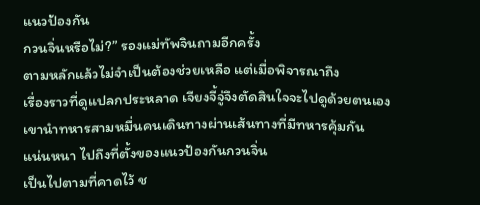แนวป้องกัน
กวนจิ่นหรือไม่?” รองแม่ทัพจินถามอีกครั้ง
ตามหลักแล้วไม่จำเป็นต้องช่วยเหลือ แต่เมื่อพิจารณาถึง
เรื่องราวที่ดูแปลกประหลาด เจียงจี้จู่จึงตัดสินใจจะไปดูด้วยตนเอง
เขานำทหารสามหมื่นคนเดินทางผ่านเส้นทางที่มีทหารคุ้มกัน
แน่นหนา ไปถึงที่ตั้งของแนวป้องกันกวนจิ่น
เป็นไปตามที่คาดไว้ ช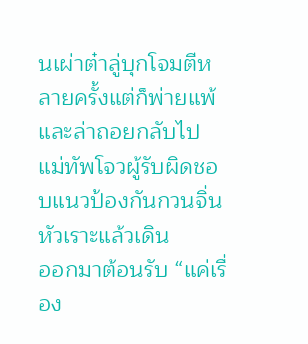นเผ่าต๋าลู่บุกโจมตีหลายครั้งแต่ก็พ่ายแพ้
และล่าถอยกลับไป
แม่ทัพโจวผู้รับผิดชอบแนวป้องกันกวนจิ่นหัวเราะแล้วเดิน
ออกมาต้อนรับ “แค่เรื่อง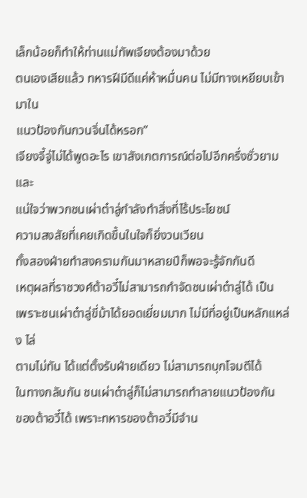เล็กน้อยก็ทำให้ท่านแม่ทัพเจียงต้องมาด้วย
ตนเองเสียแล้ว ทหารฝีมีดีแค่ห้าหมื่นคน ไม่มีทางเหยียบเข้ามาใน
แนวป้องกันกวนจิ่นได้หรอก”
เจียงจี้จู่ไม่ได้พูดอะไร เขาสังเกตการณ์ต่อไปอีกครึ่งชั่วยามและ
แน่ใจว่าพวกชนเผ่าต๋าลู่กำลังทำสิ่งที่ไร้ประโยชน์
ความสงสัยที่เคยเกิดขึ้นในใจก็ยิ่งวนเวียน
ทั้งสองฝ่ายทำสงครามกันมาหลายปีก็พอจะรู้จักกันดี
เหตุผลที่ราชวงศ์ต้าอวี๋ไม่สามารถกำจัดชนเผ่าต๋าลู่ได้ เป็น
เพราะชนเผ่าต๋าลู่ขี่ม้าได้ยอดเยี่ยมมาก ไม่มีที่อยู่เป็นหลักแหล่ง ไล่
ตามไม่ทัน ได้แต่ตั้งรับฝ่ายเดียว ไม่สามารถบุกโจมตีได้
ในทางกลับกัน ชนเผ่าต๋าลู่ก็ไม่สามารถทำลายแนวป้องกัน
ของต้าอวี๋ได้ เพราะทหารของต้าอวี๋มีจำน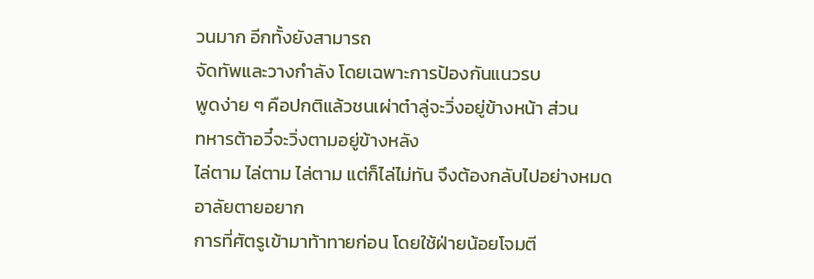วนมาก อีกทั้งยังสามารถ
จัดทัพและวางกำลัง โดยเฉพาะการป้องกันแนวรบ
พูดง่าย ๆ คือปกติแล้วชนเผ่าต๋าลู่จะวิ่งอยู่ข้างหน้า ส่วน
ทหารต้าอวี๋จะวิ่งตามอยู่ข้างหลัง
ไล่ตาม ไล่ตาม ไล่ตาม แต่ก็ไล่ไม่ทัน จึงต้องกลับไปอย่างหมด
อาลัยตายอยาก
การที่ศัตรูเข้ามาท้าทายก่อน โดยใช้ฝ่ายน้อยโจมตี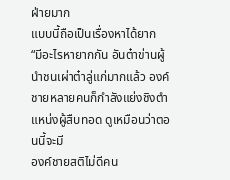ฝ่ายมาก
แบบนี้ถือเป็นเรื่องหาได้ยาก
“มีอะไรหายากกัน อันต๋าข่านผู้นำชนเผ่าต๋าลู่แก่มากแล้ว องค์
ชายหลายคนก็กำลังแย่งชิงตำแหน่งผู้สืบทอด ดูเหมือนว่าตอนนี้จะมี
องค์ชายสติไม่ดีคน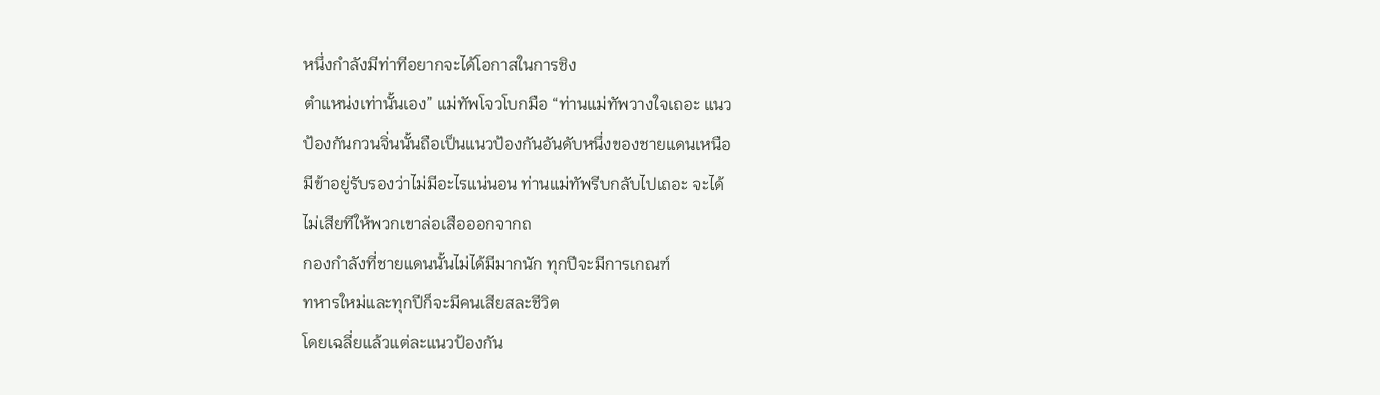หนึ่งกำลังมีท่าทีอยากจะได้โอกาสในการชิง
ตำแหน่งเท่านั้นเอง” แม่ทัพโจวโบกมือ “ท่านแม่ทัพวางใจเถอะ แนว
ป้องกันกวนจิ่นนั้นถือเป็นแนวป้องกันอันดับหนึ่งของชายแดนเหนือ
มีข้าอยู่รับรองว่าไม่มีอะไรแน่นอน ท่านแม่ทัพรีบกลับไปเถอะ จะได้
ไม่เสียทีให้พวกเขาล่อเสือออกจากถ
กองกำลังที่ชายแดนนั้นไม่ได้มีมากนัก ทุกปีจะมีการเกณฑ์
ทหารใหม่และทุกปีก็จะมีคนเสียสละชีวิต
โดยเฉลี่ยแล้วแต่ละแนวป้องกัน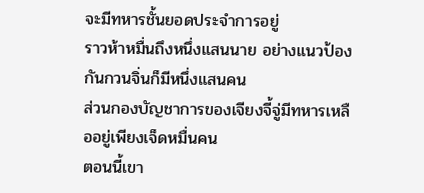จะมีทหารชั้นยอดประจำการอยู่
ราวห้าหมื่นถึงหนึ่งแสนนาย อย่างแนวป้องกันกวนจิ่นก็มีหนึ่งแสนคน
ส่วนกองบัญชาการของเจียงจี้จู่มีทหารเหลืออยู่เพียงเจ็ดหมื่นคน
ตอนนี้เขา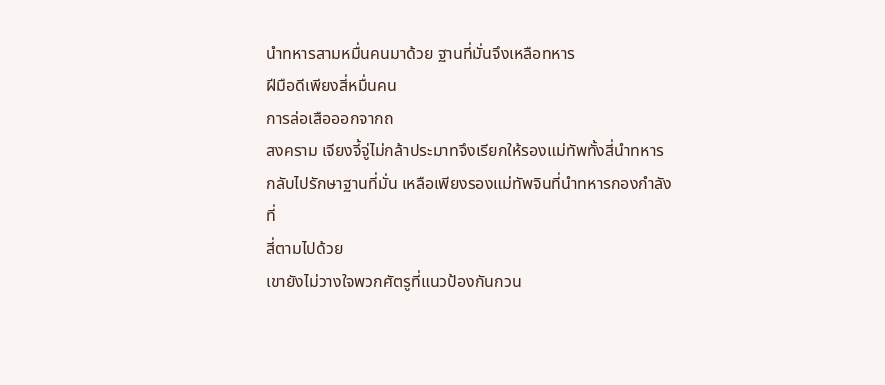นำทหารสามหมื่นคนมาด้วย ฐานที่มั่นจึงเหลือทหาร
ฝีมือดีเพียงสี่หมื่นคน
การล่อเสือออกจากถ
สงคราม เจียงจี้จู่ไม่กล้าประมาทจึงเรียกให้รองแม่ทัพทั้งสี่นำทหาร
กลับไปรักษาฐานที่มั่น เหลือเพียงรองแม่ทัพจินที่นำทหารกองกำลังที่
สี่ตามไปด้วย
เขายังไม่วางใจพวกศัตรูที่แนวป้องกันกวน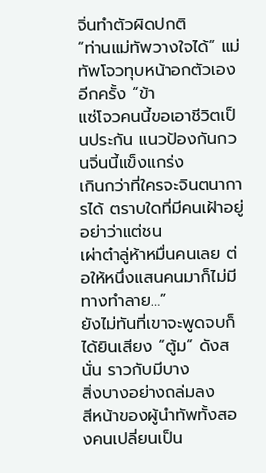จิ่นทำตัวผิดปกติ
“ท่านแม่ทัพวางใจได้” แม่ทัพโจวทุบหน้าอกตัวเองอีกครั้ง “ข้า
แซ่โจวคนนี้ขอเอาชีวิตเป็นประกัน แนวป้องกันกวนจิ่นนี้แข็งแกร่ง
เกินกว่าที่ใครจะจินตนาการได้ ตราบใดที่มีคนเฝ้าอยู่ อย่าว่าแต่ชน
เผ่าต๋าลู่ห้าหมื่นคนเลย ต่อให้หนึ่งแสนคนมาก็ไม่มีทางทำลาย…”
ยังไม่ทันที่เขาจะพูดจบก็ได้ยินเสียง “ตู้ม” ดังสนั่น ราวกับมีบาง
สิ่งบางอย่างถล่มลง
สีหน้าของผู้นำทัพทั้งสองคนเปลี่ยนเป็น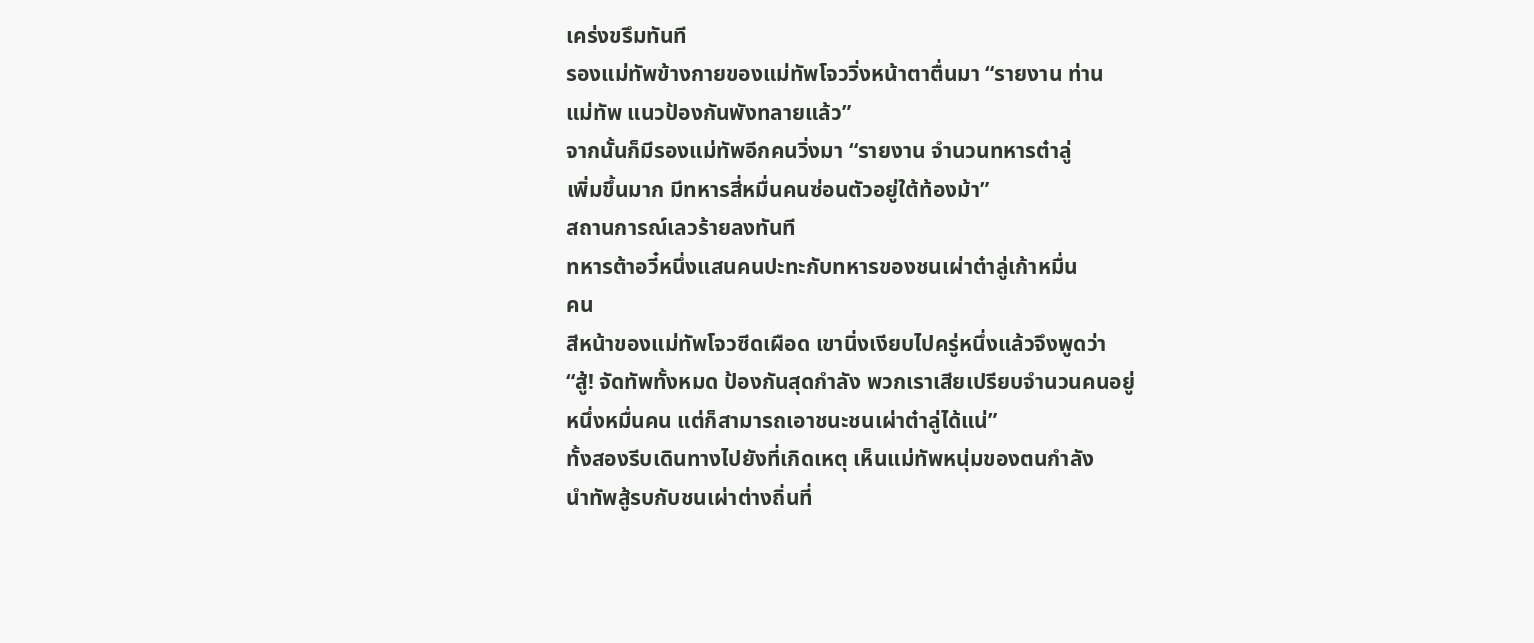เคร่งขรึมทันที
รองแม่ทัพข้างกายของแม่ทัพโจววิ่งหน้าตาตื่นมา “รายงาน ท่าน
แม่ทัพ แนวป้องกันพังทลายแล้ว”
จากนั้นก็มีรองแม่ทัพอีกคนวิ่งมา “รายงาน จำนวนทหารต๋าลู่
เพิ่มขึ้นมาก มีทหารสี่หมื่นคนซ่อนตัวอยู่ใต้ท้องม้า”
สถานการณ์เลวร้ายลงทันที
ทหารต้าอวี๋หนึ่งแสนคนปะทะกับทหารของชนเผ่าต๋าลู่เก้าหมื่น
คน
สีหน้าของแม่ทัพโจวซีดเผือด เขานิ่งเงียบไปครู่หนึ่งแล้วจึงพูดว่า
“สู้! จัดทัพทั้งหมด ป้องกันสุดกำลัง พวกเราเสียเปรียบจำนวนคนอยู่
หนึ่งหมื่นคน แต่ก็สามารถเอาชนะชนเผ่าต๋าลู่ได้แน่”
ทั้งสองรีบเดินทางไปยังที่เกิดเหตุ เห็นแม่ทัพหนุ่มของตนกำลัง
นำทัพสู้รบกับชนเผ่าต่างถิ่นที่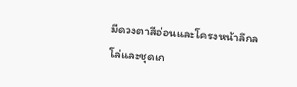มีดวงตาสีอ่อนและโครงหน้าลึกล
โล่และชุดเก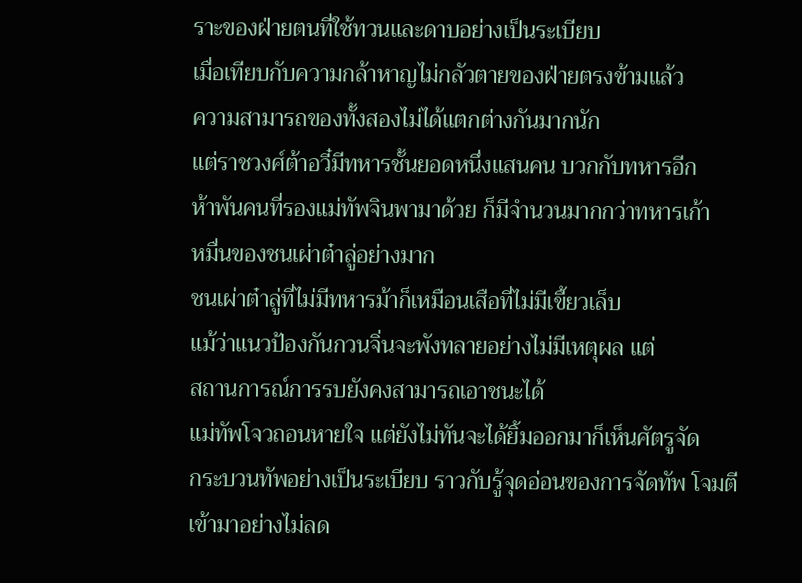ราะของฝ่ายตนที่ใช้ทวนและดาบอย่างเป็นระเบียบ
เมื่อเทียบกับความกล้าหาญไม่กลัวตายของฝ่ายตรงข้ามแล้ว
ความสามารถของทั้งสองไม่ได้แตกต่างกันมากนัก
แต่ราชวงศ์ต้าอวี๋มีทหารชั้นยอดหนึ่งแสนคน บวกกับทหารอีก
ห้าพันคนที่รองแม่ทัพจินพามาด้วย ก็มีจำนวนมากกว่าทหารเก้า
หมื่นของชนเผ่าต๋าลู่อย่างมาก
ชนเผ่าต๋าลู่ที่ไม่มีทหารม้าก็เหมือนเสือที่ไม่มีเขี้ยวเล็บ
แม้ว่าแนวป้องกันกวนจิ่นจะพังทลายอย่างไม่มีเหตุผล แต่
สถานการณ์การรบยังคงสามารถเอาชนะได้
แม่ทัพโจวถอนหายใจ แต่ยังไม่ทันจะได้ยิ้มออกมาก็เห็นศัตรูจัด
กระบวนทัพอย่างเป็นระเบียบ ราวกับรู้จุดอ่อนของการจัดทัพ โจมตี
เข้ามาอย่างไม่ลด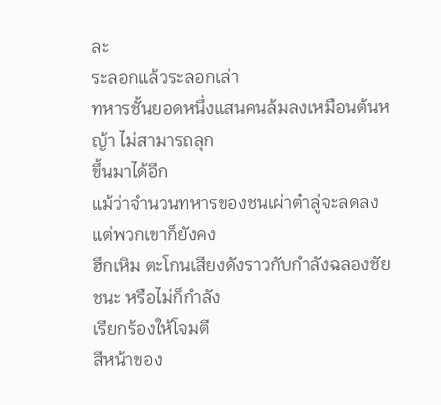ละ
ระลอกแล้วระลอกเล่า
ทหารชั้นยอดหนึ่งแสนคนล้มลงเหมือนต้นหญ้า ไม่สามารถลุก
ขึ้นมาได้อีก
แม้ว่าจำนวนทหารของชนเผ่าต๋าลู่จะลดลง แต่พวกเขาก็ยังคง
ฮึกเหิม ตะโกนเสียงดังราวกับกำลังฉลองชัยชนะ หรือไม่ก็กำลัง
เรียกร้องให้โจมตี
สีหน้าของ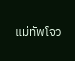แม่ทัพโจว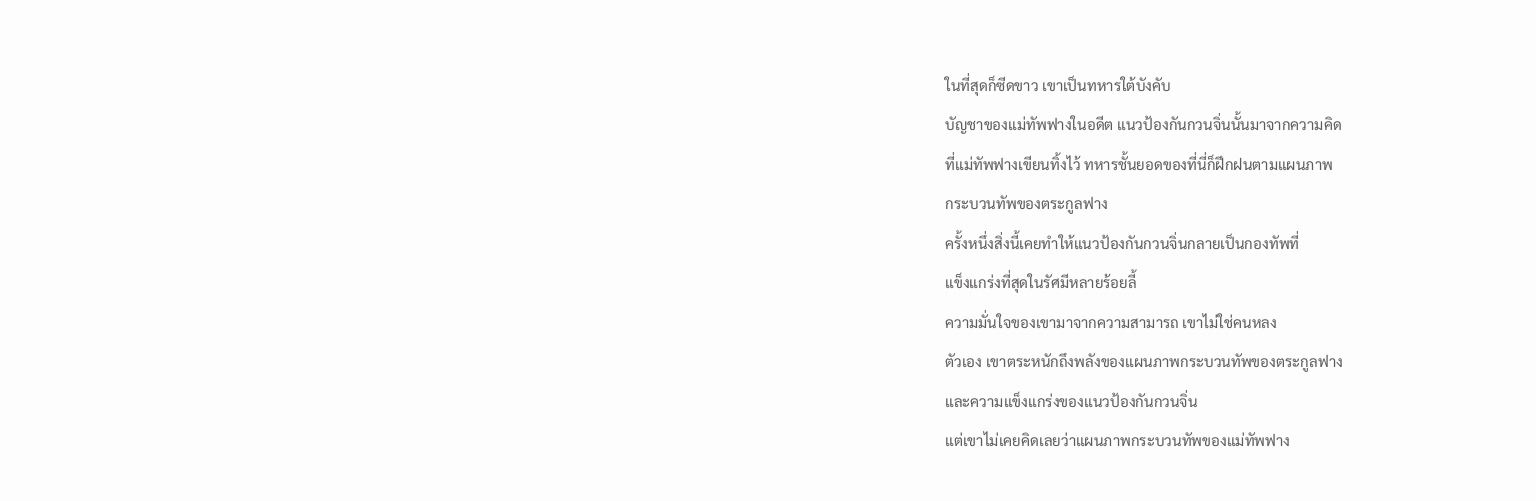ในที่สุดก็ซีดขาว เขาเป็นทหารใต้บังคับ
บัญชาของแม่ทัพฟางในอดีต แนวป้องกันกวนจิ่นนั้นมาจากความคิด
ที่แม่ทัพฟางเขียนทิ้งไว้ ทหารชั้นยอดของที่นี่ก็ฝึกฝนตามแผนภาพ
กระบวนทัพของตระกูลฟาง
ครั้งหนึ่งสิ่งนี้เคยทำให้แนวป้องกันกวนจิ่นกลายเป็นกองทัพที่
แข็งแกร่งที่สุดในรัศมีหลายร้อยลี้
ความมั่นใจของเขามาจากความสามารถ เขาไม่ใช่คนหลง
ตัวเอง เขาตระหนักถึงพลังของแผนภาพกระบวนทัพของตระกูลฟาง
และความแข็งแกร่งของแนวป้องกันกวนจิ่น
แต่เขาไม่เคยคิดเลยว่าแผนภาพกระบวนทัพของแม่ทัพฟาง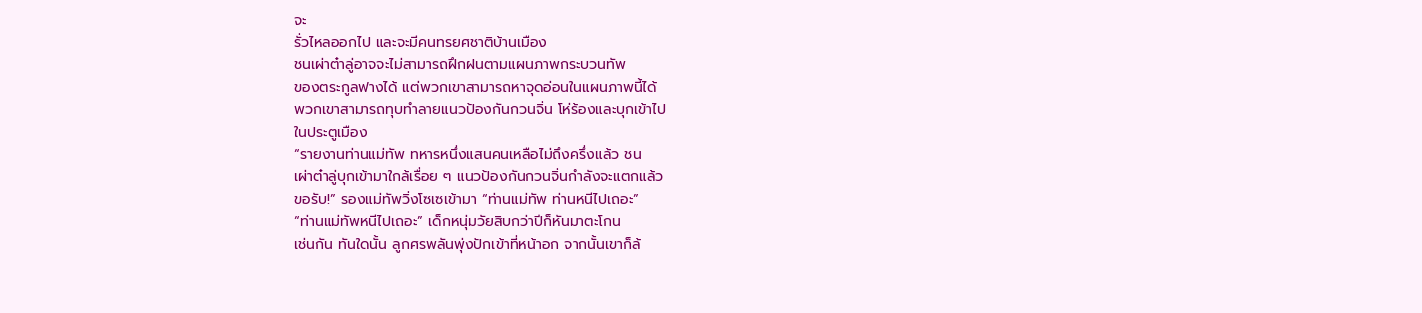จะ
รั่วไหลออกไป และจะมีคนทรยศชาติบ้านเมือง
ชนเผ่าต๋าลู่อาจจะไม่สามารถฝึกฝนตามแผนภาพกระบวนทัพ
ของตระกูลฟางได้ แต่พวกเขาสามารถหาจุดอ่อนในแผนภาพนี้ได้
พวกเขาสามารถทุบทำลายแนวป้องกันกวนจิ่น โห่ร้องและบุกเข้าไป
ในประตูเมือง
“รายงานท่านแม่ทัพ ทหารหนึ่งแสนคนเหลือไม่ถึงครึ่งแล้ว ชน
เผ่าต๋าลู่บุกเข้ามาใกล้เรื่อย ๆ แนวป้องกันกวนจิ่นกำลังจะแตกแล้ว
ขอรับ!” รองแม่ทัพวิ่งโซเซเข้ามา “ท่านแม่ทัพ ท่านหนีไปเถอะ”
“ท่านแม่ทัพหนีไปเถอะ” เด็กหนุ่มวัยสิบกว่าปีก็หันมาตะโกน
เช่นกัน ทันใดนั้น ลูกศรพลันพุ่งปักเข้าที่หน้าอก จากนั้นเขาก็ล้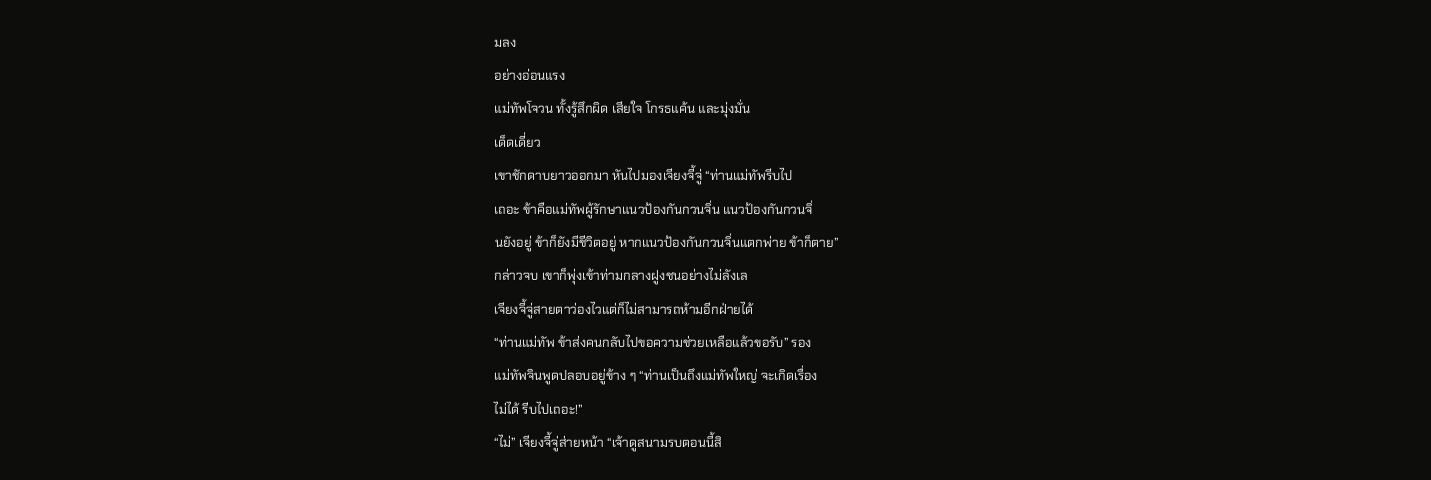มลง
อย่างอ่อนแรง
แม่ทัพโจวน ทั้งรู้สึกผิด เสียใจ โกรธแค้น และมุ่งมั่น
เด็ดเดี่ยว
เขาชักดาบยาวออกมา หันไปมองเจียงจี้จู่ “ท่านแม่ทัพรีบไป
เถอะ ข้าคือแม่ทัพผู้รักษาแนวป้องกันกวนจิ่น แนวป้องกันกวนจิ่
นยังอยู่ ข้าก็ยังมีชีวิตอยู่ หากแนวป้องกันกวนจิ่นแตกพ่าย ข้าก็ตาย”
กล่าวจบ เขาก็พุ่งเข้าท่ามกลางฝูงชนอย่างไม่ลังเล
เจียงจี้จู่สายตาว่องไวแต่ก็ไม่สามารถห้ามอีกฝ่ายได้
“ท่านแม่ทัพ ข้าส่งคนกลับไปขอความช่วยเหลือแล้วขอรับ” รอง
แม่ทัพจินพูดปลอบอยู่ข้าง ๆ “ท่านเป็นถึงแม่ทัพใหญ่ จะเกิดเรื่อง
ไม่ได้ รีบไปเถอะ!”
“ไม่” เจียงจี้จู่ส่ายหน้า “เจ้าดูสนามรบตอนนี้สิ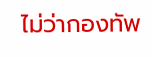ไม่ว่ากองทัพ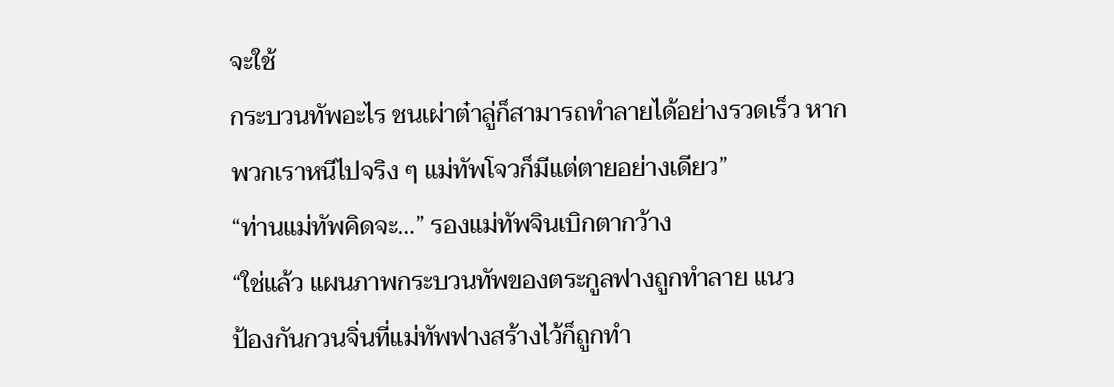จะใช้
กระบวนทัพอะไร ชนเผ่าต๋าลู่ก็สามารถทำลายได้อย่างรวดเร็ว หาก
พวกเราหนีไปจริง ๆ แม่ทัพโจวก็มีแต่ตายอย่างเดียว”
“ท่านแม่ทัพคิดจะ…” รองแม่ทัพจินเบิกตากว้าง
“ใช่แล้ว แผนภาพกระบวนทัพของตระกูลฟางถูกทำลาย แนว
ป้องกันกวนจิ่นที่แม่ทัพฟางสร้างไว้ก็ถูกทำ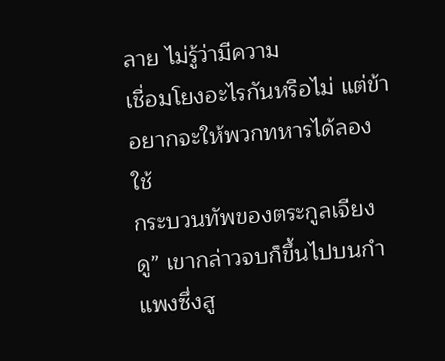ลาย ไม่รู้ว่ามีความ
เชื่อมโยงอะไรกันหรือไม่ แต่ข้าอยากจะให้พวกทหารได้ลองใช้
กระบวนทัพของตระกูลเจียงดู” เขากล่าวจบก็ขึ้นไปบนกำแพงซึ่งสู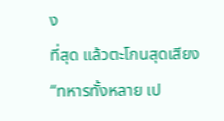ง
ที่สุด แล้วตะโกนสุดเสียง “ทหารทั้งหลาย เป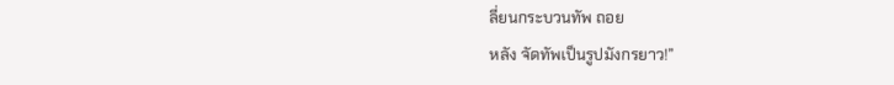ลี่ยนกระบวนทัพ ถอย
หลัง จัดทัพเป็นรูปมังกรยาว!”